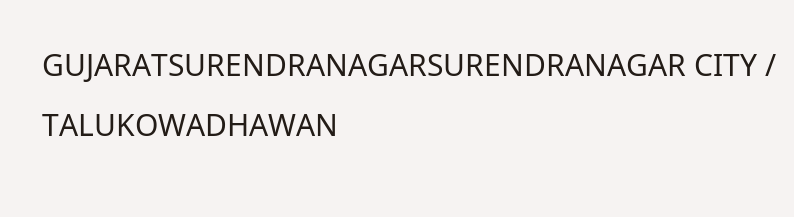GUJARATSURENDRANAGARSURENDRANAGAR CITY / TALUKOWADHAWAN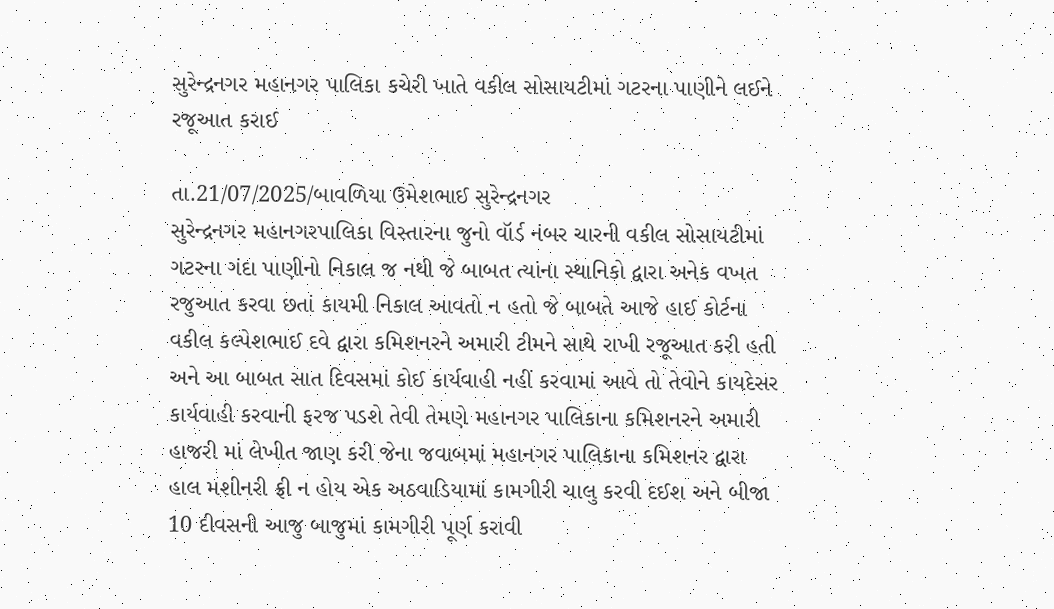સુરેન્દ્રનગર મહાનગર પાલિકા કચેરી ખાતે વકીલ સોસાયટીમાં ગટરના પાણીને લઈને રજૂઆત કરાઈ

તા.21/07/2025/બાવળિયા ઉમેશભાઈ સુરેન્દ્રનગર
સુરેન્દ્રનગર મહાનગરપાલિકા વિસ્તારના જુનો વૉર્ડ નંબર ચારની વકીલ સોસાયટીમાં ગટરના ગંદા પાણીનો નિકાલ જ નથી જે બાબત ત્યાંના સ્થાનિકો દ્વારા અનેક વખત રજુઆત કરવા છતાં કાયમી નિકાલ આવતો ન હતો જે બાબતે આજે હાઈ કોર્ટના વકીલ કલ્પેશભાઈ દવે દ્વારા કમિશનરને અમારી ટીમને સાથે રાખી રજૂઆત કરી હતી અને આ બાબત સાત દિવસમાં કોઈ કાર્યવાહી નહીં કરવામાં આવે તો તેવોને કાયદેસર કાર્યવાહી કરવાની ફરજ પડશે તેવી તેમણે મહાનગર પાલિકાના કમિશનરને અમારી હાજરી માં લેખીત જાણ કરી જેના જવાબમાં મહાનગર પાલિકાના કમિશનર દ્વારા હાલ મશીનરી ફ્રી ન હોય એક અઠવાડિયામાં કામગીરી ચાલુ કરવી દઈશ અને બીજા 10 દીવસની આજુ બાજુમાં કામગીરી પૂર્ણ કરાવી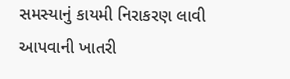સમસ્યાનું કાયમી નિરાકરણ લાવી આપવાની ખાતરી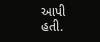આપી હતી.